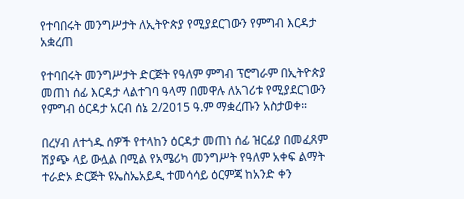የተባበሩት መንግሥታት ለኢትዮጵያ የሚያደርገውን የምግብ እርዳታ አቋረጠ

የተባበሩት መንግሥታት ድርጅት የዓለም ምግብ ፕሮግራም በኢትዮጵያ መጠነ ሰፊ እርዳታ ላልተገባ ዓላማ በመዋሉ ለአገሪቱ የሚያደርገውን የምግብ ዕርዳታ አርብ ሰኔ 2/2015 ዓ.ም ማቋረጡን አስታወቀ።

በረሃብ ለተጎዱ ሰዎች የተላከን ዕርዳታ መጠነ ሰፊ ዝርፊያ በመፈጸም ሽያጭ ላይ ውሏል በሚል የአሜሪካ መንግሥት የዓለም አቀፍ ልማት ተራድኦ ድርጅት ዩኤስኤአይዲ ተመሳሳይ ዕርምጃ ከአንድ ቀን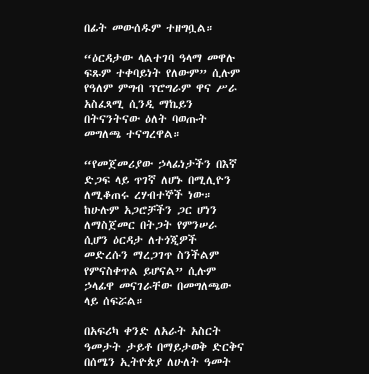በፊት መውሰዱም ተዘግቧል።

“ዕርዳታው ላልተገባ ዓላማ መዋሉ ፍጹም ተቀባይነት የለውም” ሲሉም የዓለም ምግብ ፕሮግራም ዋና ሥራ አስፈጻሚ ሲንዲ ማኬይን በትናንትናው ዕለት ባወጡት መግለጫ ተናግረዋል።

“የመጀመሪያው ኃላፊነታችን በእኛ ድጋፍ ላይ ጥገኛ ለሆኑ በሚሊዮን ለሚቆጠሩ ረሃብተኞች ነው። ከሁሉም አጋሮቻችን ጋር ሆነን ለማስጀመር በትጋት የምንሠራ ሲሆን ዕርዳታ ለተጎጂዎች መድረሱን ማረጋገጥ ስንችልም የምናስቀጥል ይሆናል” ሲሉም ኃላፊዋ መናገራቸው በመግለጫው ላይ ሰፍሯል።

በአፍሪካ ቀንድ ለአራት አስርት ዓመታት ታይቶ በማይታወቅ ድርቅና በሰሜን ኢትዮጵያ ለሁለት ዓመት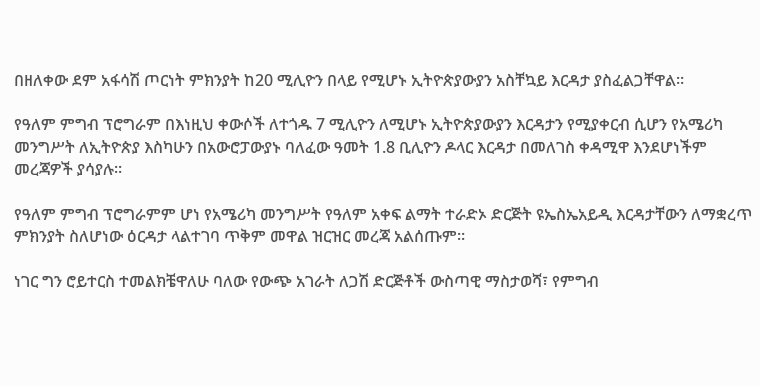በዘለቀው ደም አፋሳሽ ጦርነት ምክንያት ከ20 ሚሊዮን በላይ የሚሆኑ ኢትዮጵያውያን አስቸኳይ እርዳታ ያስፈልጋቸዋል።

የዓለም ምግብ ፕሮግራም በእነዚህ ቀውሶች ለተጎዱ 7 ሚሊዮን ለሚሆኑ ኢትዮጵያውያን እርዳታን የሚያቀርብ ሲሆን የአሜሪካ መንግሥት ለኢትዮጵያ እስካሁን በአውሮፓውያኑ ባለፈው ዓመት 1.8 ቢሊዮን ዶላር እርዳታ በመለገስ ቀዳሚዋ እንደሆነችም መረጃዎች ያሳያሉ።

የዓለም ምግብ ፕሮግራምም ሆነ የአሜሪካ መንግሥት የዓለም አቀፍ ልማት ተራድኦ ድርጅት ዩኤስኤአይዲ እርዳታቸውን ለማቋረጥ ምክንያት ስለሆነው ዕርዳታ ላልተገባ ጥቅም መዋል ዝርዝር መረጃ አልሰጡም።

ነገር ግን ሮይተርስ ተመልክቼዋለሁ ባለው የውጭ አገራት ለጋሽ ድርጅቶች ውስጣዊ ማስታወሻ፣ የምግብ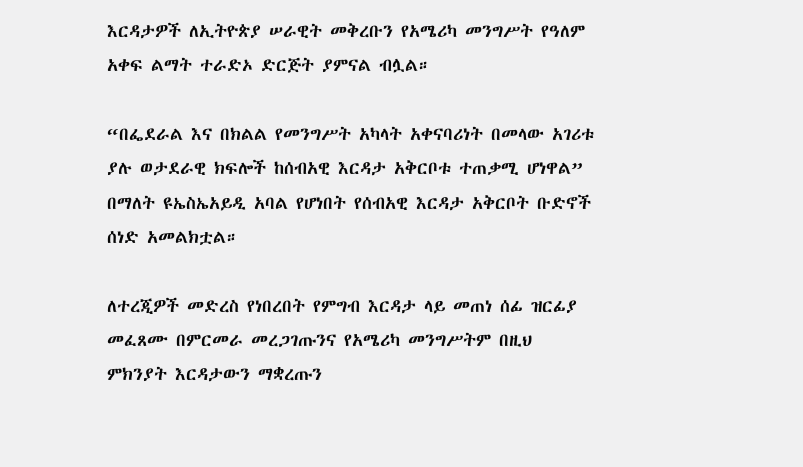እርዳታዎች ለኢትዮጵያ ሠራዊት መቅረቡን የአሜሪካ መንግሥት የዓለም አቀፍ ልማት ተራድኦ ድርጅት ያምናል ብሏል።

“በፌደራል እና በክልል የመንግሥት አካላት አቀናባሪነት በመላው አገሪቱ ያሉ ወታደራዊ ክፍሎች ከሰብአዊ እርዳታ አቅርቦቱ ተጠቃሚ ሆነዋል” በማለት ዩኤስኤአይዲ አባል የሆነበት የሰብአዊ እርዳታ አቅርቦት ቡድኖች ሰነድ አመልክቷል።

ለተረጂዎች መድረስ የነበረበት የምግብ እርዳታ ላይ መጠነ ሰፊ ዝርፊያ መፈጸሙ በምርመራ መረጋገጡንና የአሜሪካ መንግሥትም በዚህ ምክንያት እርዳታውን ማቋረጡን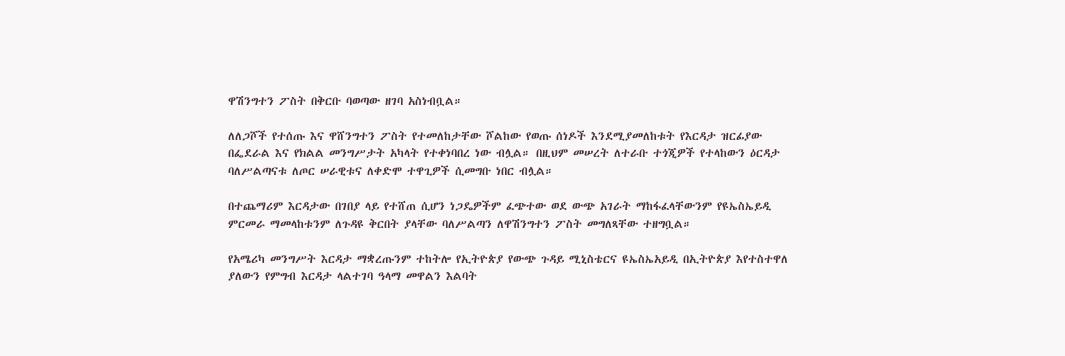ዋሽንግተን ፖስት በቅርቡ ባወጣው ዘገባ አስነብቧል።

ለለጋሾች የተሰጡ እና ዋሸንግተን ፖስት የተመለከታቸው ሾልከው የወጡ ሰነዶች እንደሚያመለከቱት የእርዳታ ዝርፊያው በፌደራል እና የክልል መንግሥታት አካላት የተቀነባበረ ነው ብሏል። በዚህም መሠረት ለተራቡ ተጎጂዎች የተላከውን ዕርዳታ ባለሥልጣናቱ ለጦር ሠራዊቱና ለቀድሞ ተዋጊዎች ሲመግቡ ነበር ብሏል።

በተጨማሪም እርዳታው በገበያ ላይ የተሸጠ ሲሆን ነጋዴዎችም ፈጭተው ወደ ውጭ አገራት ማከፋፈላቸውንም የዩኤስኤይዲ ምርመራ ማመላከቱንም ለጉዳዩ ቅርበት ያላቸው ባለሥልጣን ለዋሽንግተን ፖስት መግለጻቸው ተዘግቧል።

የአሜሪካ መንግሥት እርዳታ ማቋረጡንም ተከትሎ የኢትዮጵያ የውጭ ጉዳይ ሚኒስቴርና ዩኤስኤአይዲ በኢትዮጵያ እየተስተዋለ ያለውን የምግብ እርዳታ ላልተገባ ዓላማ መዋልን እልባት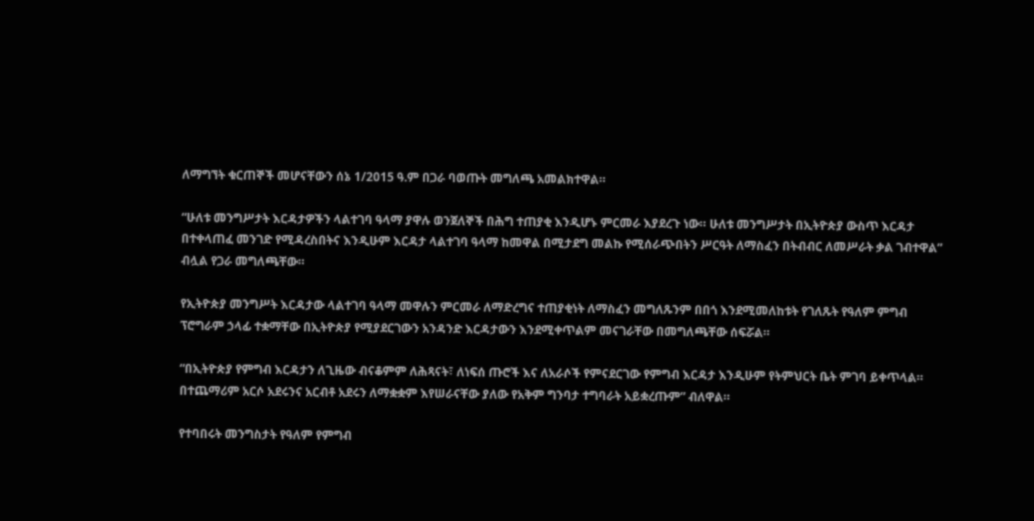ለማግኘት ቁርጠኞች መሆናቸውን ሰኔ 1/2015 ዓ.ም በጋራ ባወጡት መግለጫ አመልክተዋል።

“ሁለቱ መንግሥታት እርዳታዎችን ላልተገባ ዓላማ ያዋሉ ወንጀለኞች በሕግ ተጠያቂ እንዲሆኑ ምርመራ እያደረጉ ነው። ሁለቱ መንግሥታት በኢትዮጵያ ውስጥ እርዳታ በተቀላጠፈ መንገድ የሚዳረስበትና እንዲሁም እርዳታ ላልተገባ ዓላማ ከመዋል በሚታደግ መልኩ የሚሰራጭበትን ሥርዓት ለማስፈን በትብብር ለመሥራት ቃል ገብተዋል” ብሏል የጋራ መግለጫቸው።

የኢትዮጵያ መንግሥት እርዳታው ላልተገባ ዓላማ መዋሉን ምርመራ ለማድረግና ተጠያቂነት ለማስፈን መግለጹንም በበጎ እንደሚመለከቱት የገለጹት የዓለም ምግብ ፕሮግራም ኃላፊ ተቋማቸው በኢትዮጵያ የሚያደርገውን አንዳንድ እርዳታውን እንደሚቀጥልም መናገራቸው በመግለጫቸው ሰፍሯል።

“በኢትዮጵያ የምግብ እርዳታን ለጊዜው ብናቆምም ለሕጻናት፣ ለነፍሰ ጡሮች እና ለአራሶች የምናደርገው የምግብ እርዳታ እንዲሁም የትምህርት ቤት ምገባ ይቀጥላል። በተጨማሪም አርሶ አደሩንና አርብቶ አደሩን ለማቋቋም እየሠራናቸው ያለው የአቅም ግንባታ ተግባራት አይቋረጡም” ብለዋል።

የተባበሩት መንግስታት የዓለም የምግብ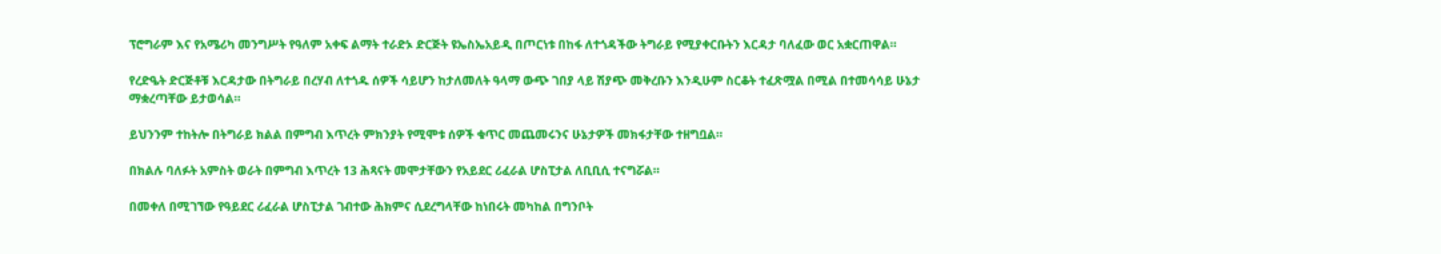ፕሮግራም እና የአሜሪካ መንግሥት የዓለም አቀፍ ልማት ተራድኦ ድርጅት ዩኤስኤአይዲ በጦርነቱ በከፋ ለተጎዳችው ትግራይ የሚያቀርቡትን እርዳታ ባለፈው ወር አቋርጠዋል።

የረድዔት ድርጅቶቹ እርዳታው በትግራይ በረሃብ ለተጎዱ ሰዎች ሳይሆን ከታለመለት ዓላማ ውጭ ገበያ ላይ ሽያጭ መቅረቡን እንዲሁም ስርቆት ተፈጽሟል በሚል በተመሳሳይ ሁኔታ ማቋረጣቸው ይታወሳል።

ይህንንም ተከትሎ በትግራይ ክልል በምግብ እጥረት ምክንያት የሚሞቱ ሰዎች ቁጥር መጨመሩንና ሁኔታዎች መክፋታቸው ተዘግቧል።

በክልሉ ባለፉት አምስት ወራት በምግብ እጥረት 13 ሕጻናት መሞታቸውን የአይደር ሪፈራል ሆስፒታል ለቢቢሲ ተናግሯል።

በመቀለ በሚገኘው የዓይደር ሪፈራል ሆስፒታል ገብተው ሕክምና ሲደረግላቸው ከነበሩት መካከል በግንቦት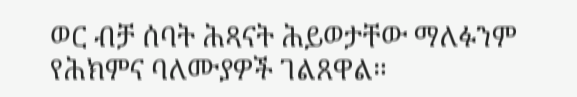ወር ብቻ ሰባት ሕጻናት ሕይወታቸው ማለፉንም የሕክምና ባለሙያዎች ገልጸዋል።